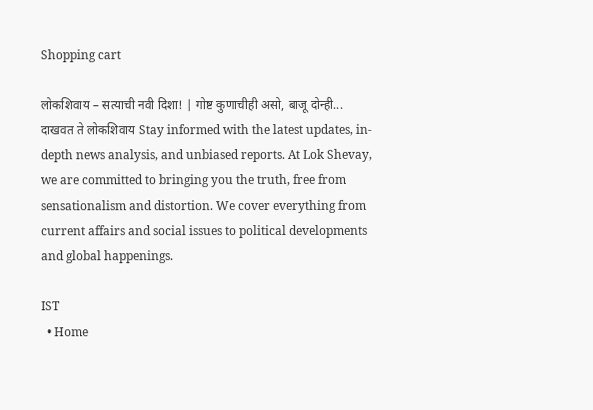Shopping cart

लोकशिवाय – सत्याची नवी दिशा! | गोष्ट कुणाचीही असो, बाजू दोन्ही... दाखवत ते लोकशिवाय Stay informed with the latest updates, in-depth news analysis, and unbiased reports. At Lok Shevay, we are committed to bringing you the truth, free from sensationalism and distortion. We cover everything from current affairs and social issues to political developments and global happenings.

IST
  • Home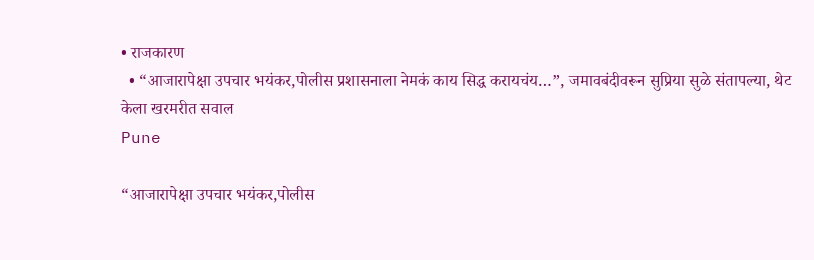• राजकारण
  • “आजारापेक्षा उपचार भयंकर,पोलीस प्रशासनाला नेमकं काय सिद्ध करायचंय…”, जमावबंदीवरून सुप्रिया सुळे संतापल्या, थेट केला खरमरीत सवाल
Pune

“आजारापेक्षा उपचार भयंकर,पोलीस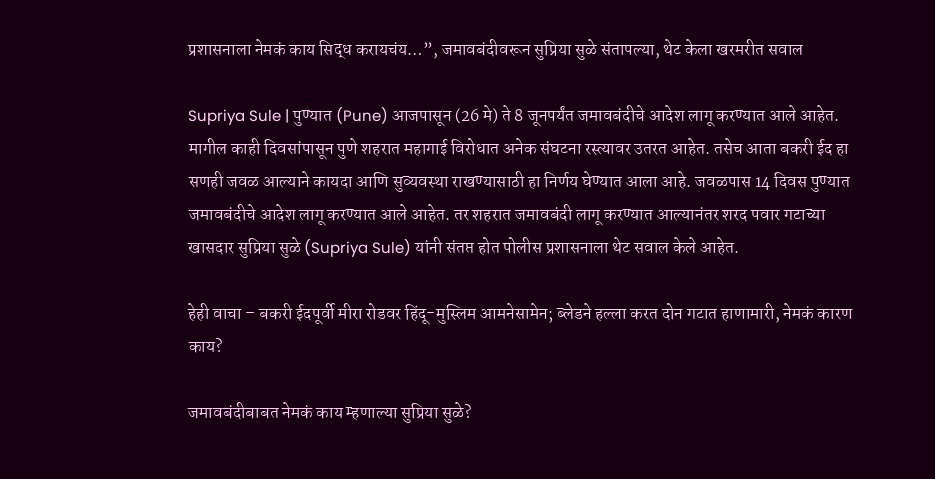प्रशासनाला नेमकं काय सिद्ध करायचंय…”, जमावबंदीवरून सुप्रिया सुळे संतापल्या, थेट केला खरमरीत सवाल

Supriya Sule | पुण्यात (Pune) आजपासून (26 मे) ते 8 जूनपर्यंत जमावबंदीचे आदेश लागू करण्यात आले आहेत. मागील काही दिवसांपासून पुणे शहरात महागाई विरोधात अनेक संघटना रस्त्यावर उतरत आहेत. तसेच आता बकरी ईद हा सणही जवळ आल्याने कायदा आणि सुव्यवस्था राखण्यासाठी हा निर्णय घेण्यात आला आहे. जवळपास 14 दिवस पुण्यात जमावबंदीचे आदेश लागू करण्यात आले आहेत. तर शहरात जमावबंदी लागू करण्यात आल्यानंतर शरद पवार गटाच्या खासदार सुप्रिया सुळे (Supriya Sule) यांनी संतप्त होत पोलीस प्रशासनाला थेट सवाल केले आहेत.

हेही वाचा – बकरी ईदपूर्वी मीरा रोडवर हिंदू-मुस्लिम आमनेसामेन; ब्लेडने हल्ला करत दोन गटात हाणामारी, नेमकं कारण काय?

जमावबंदीबाबत नेमकं काय म्हणाल्या सुप्रिया सुळे?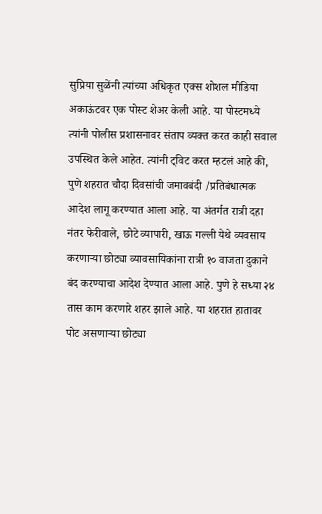सुप्रिया सुळेंनी त्यांच्या अधिकृत एक्स शोशल मीडिया अकाऊंटवर एक पोस्ट शेअर केली आहे. या पोस्टमध्ये त्यांनी पोलीस प्रशासनावर संताप व्यक्त करत काही सवाल उपस्थित केले आहेत. त्यांनी ट्विट करत म्हटलं आहे की, पुणे शहरात चौदा दिवसांची जमावबंदी /प्रतिबंधात्मक आदेश लागू करण्यात आला आहे. या अंतर्गत रात्री दहा नंतर फेरीवाले, छोटे व्यापारी, खाऊ गल्ली येथे व्यवसाय करणाऱ्या छोट्या व्यावसायिकांना रात्री १० वाजता दुकाने बंद करण्याचा आदेश देण्यात आला आहे. पुणे हे सध्या २४ तास काम करणारे शहर झाले आहे. या शहरात हातावर पोट असणाऱ्या छोट्या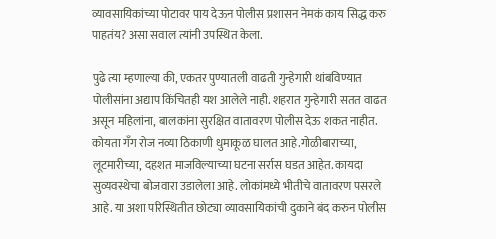व्यावसायिकांच्या पोटावर पाय देऊन पोलीस प्रशासन नेमकं काय सिद्ध करु पाहतंय? असा सवाल त्यांनी उपस्थित केला.

पुढे त्या म्हणाल्या की, एकतर पुण्यातली वाढती गुन्हेगारी थांबविण्यात पोलीसांना अद्याप किंचितही यश आलेले नाही. शहरात गुन्हेगारी सतत वाढत असून महिलांना, बालकांना सुरक्षित वातावरण पोलीस देऊ शकत नाहीत. कोयता गँग रोज नव्या ठिकाणी धुमाकूळ घालत आहे.गोळीबाराच्या, लूटमारीच्या, दहशत माजविल्याच्या घटना सर्रास घडत आहेत. कायदा सुव्यवस्थेचा बोजवारा उडालेला आहे. लोकांमध्ये भीतीचे वातावरण पसरले आहे. या अशा परिस्थितीत छोट्या व्यावसायिकांची दुकाने बंद करुन पोलीस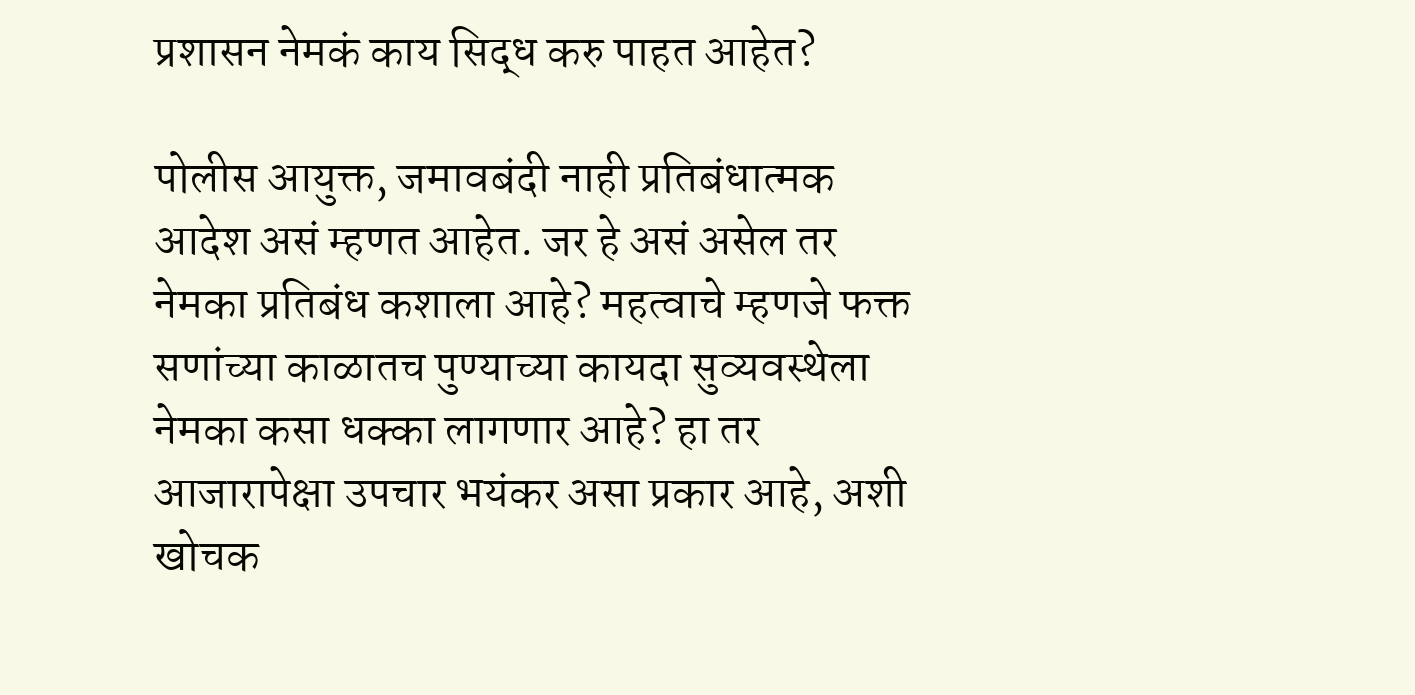प्रशासन नेमकं काय सिद्ध करु पाहत आहेत?

पोलीस आयुक्त, जमावबंदी नाही प्रतिबंधात्मक आदेश असं म्हणत आहेत. जर हे असं असेल तर नेमका प्रतिबंध कशाला आहे? महत्वाचे म्हणजे फक्त सणांच्या काळातच पुण्याच्या कायदा सुव्यवस्थेला नेमका कसा धक्का लागणार आहे? हा तर आजारापेक्षा उपचार भयंकर असा प्रकार आहे, अशी खोचक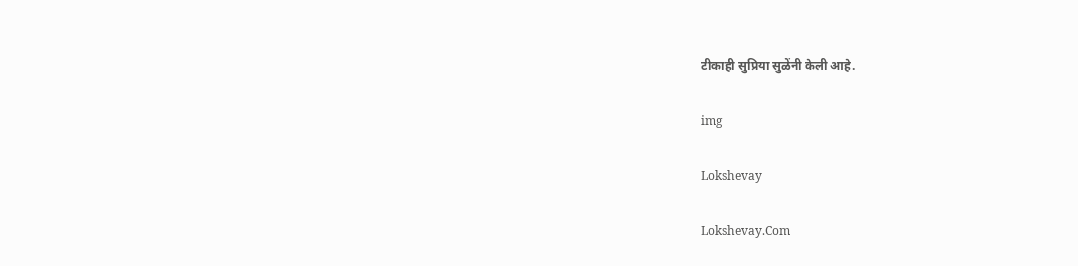टीकाही सुप्रिया सुळेंनी केली आहे.

img

Lokshevay

Lokshevay.Com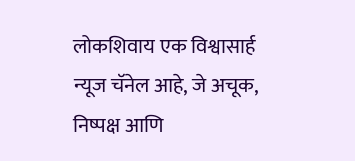लोकशिवाय एक विश्वासार्ह न्यूज चॅनेल आहे, जे अचूक, निष्पक्ष आणि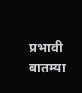प्रभावी बातम्या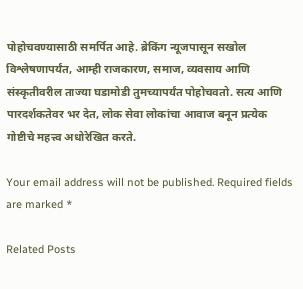पोहोचवण्यासाठी समर्पित आहे. ब्रेकिंग न्यूजपासून सखोल विश्लेषणापर्यंत, आम्ही राजकारण, समाज, व्यवसाय आणि संस्कृतीवरील ताज्या घडामोडी तुमच्यापर्यंत पोहोचवतो. सत्य आणि पारदर्शकतेवर भर देत, लोक सेवा लोकांचा आवाज बनून प्रत्येक गोष्टीचे महत्त्व अधोरेखित करते.

Your email address will not be published. Required fields are marked *

Related Posts